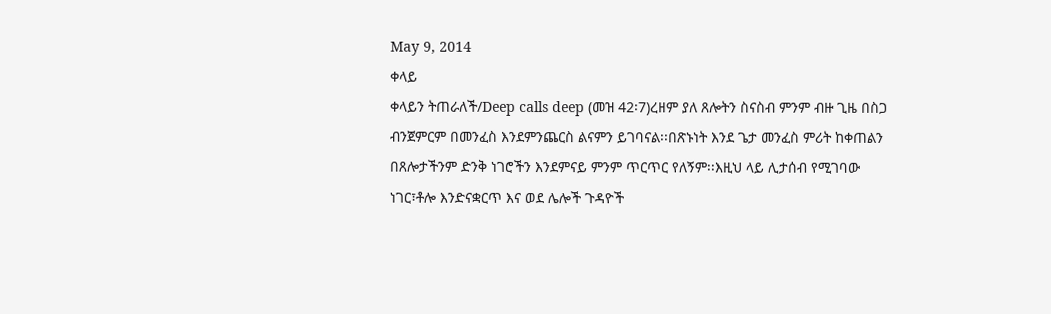May 9, 2014
ቀላይ
ቀላይን ትጠራለች/Deep calls deep (መዝ 42፡7)ረዘም ያለ ጸሎትን ስናስብ ምንም ብዙ ጊዜ በስጋ ብንጀምርም በመንፈስ እንደምንጨርስ ልናምን ይገባናል፡፡በጽኑነት እንደ ጌታ መንፈስ ምሪት ከቀጠልን በጸሎታችንም ድንቅ ነገሮችን እንደምናይ ምንም ጥርጥር የለኝም፡፡እዚህ ላይ ሊታሰብ የሚገባው ነገር፣ቶሎ እንድናቋርጥ እና ወደ ሌሎች ጉዳዮች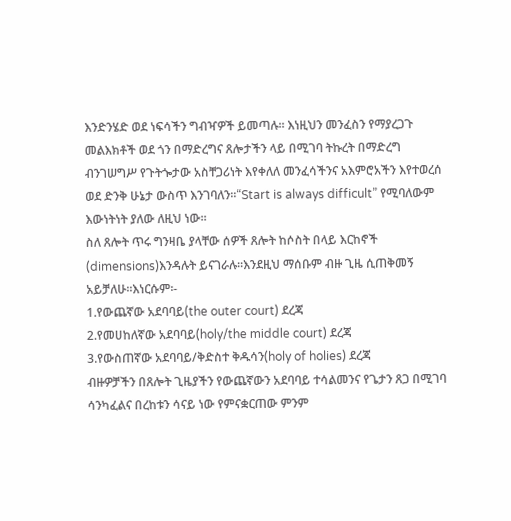እንድንሄድ ወደ ነፍሳችን ግብዣዎች ይመጣሉ፡፡ እነዚህን መንፈስን የማያረጋጉ መልእክቶች ወደ ጎን በማድረግና ጸሎታችን ላይ በሚገባ ትኩረት በማድረግ ብንገሠግሥ የጉትጐታው አስቸጋሪነት እየቀለለ መንፈሳችንና አእምሮአችን እየተወረሰ ወደ ድንቅ ሁኔታ ውስጥ እንገባለን፡፡“Start is always difficult” የሚባለውም እውነትነት ያለው ለዚህ ነው፡፡
ስለ ጸሎት ጥሩ ግንዛቤ ያላቸው ሰዎች ጸሎት ከሶስት በላይ እርከኖች (dimensions)እንዳሉት ይናገራሉ፡፡እንደዚህ ማሰቡም ብዙ ጊዜ ሲጠቅመኝ አይቻለሁ፡፡እነርሱም፡-
1.የውጨኛው አደባባይ(the outer court) ደረጃ
2.የመሀከለኛው አደባባይ(holy/the middle court) ደረጃ
3.የውስጠኛው አደባባይ/ቅድስተ ቅዱሳን(holy of holies) ደረጃ
ብዙዎቻችን በጸሎት ጊዜያችን የውጨኛውን አደባባይ ተሳልመንና የጌታን ጸጋ በሚገባ ሳንካፈልና በረከቱን ሳናይ ነው የምናቋርጠው ምንም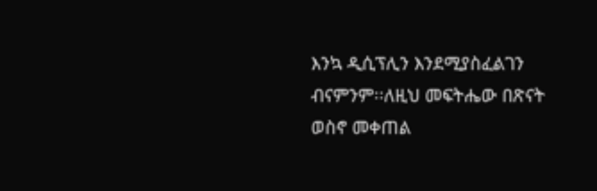እንኳ ዲሲፕሊን እንደሚያስፈልገን ብናምንም፡፡ለዚህ መፍትሔው በጽናት ወስኖ መቀጠል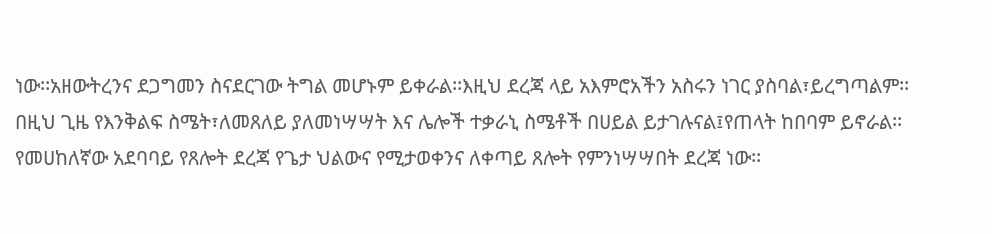ነው፡፡አዘውትረንና ደጋግመን ስናደርገው ትግል መሆኑም ይቀራል፡፡እዚህ ደረጃ ላይ አእምሮአችን አስሩን ነገር ያስባል፣ይረግጣልም፡፡በዚህ ጊዜ የእንቅልፍ ስሜት፣ለመጸለይ ያለመነሣሣት እና ሌሎች ተቃራኒ ስሜቶች በሀይል ይታገሉናል፤የጠላት ከበባም ይኖራል፡፡
የመሀከለኛው አደባባይ የጸሎት ደረጃ የጌታ ህልውና የሚታወቀንና ለቀጣይ ጸሎት የምንነሣሣበት ደረጃ ነው፡፡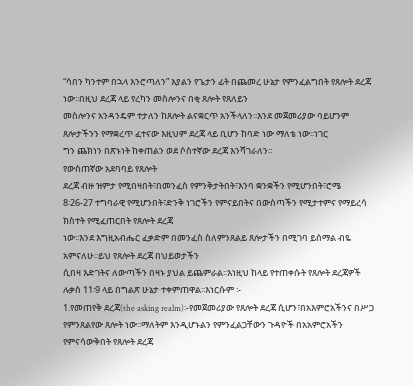“ሳበን ካንተም በኋላ እንሮጣለን” እያልን የጌታን ፊት በጨመረ ሁኔታ የምንፈልግበት የጸሎት ደረጃ ነው፡፡በዚህ ደረጃ ላይ የረካን መስሎንና በቂ ጸሎት የጸለይን
መስሎንና አንዳንዴም ተታለን ከጸሎት ልናቋርጥ አንችላለን፡፡እንደ መጀመሪያው ባይሆንም ጸሎታችንን የማቋረጥ ፈተናው እዚህም ደረጃ ላይ ቢሆን ከባድ ነው ማለቴ ነው፡፡ነገር
ግን ጨክነን በጽኑነት ከቀጠልን ወደ ሶስተኛው ደረጃ እንሻገራለን፡፡
የውስጠኛው አደባባይ የጸሎት
ደረጃ ብዙ ዝምታ የሚበዛበት፣በመንፈስ የምንቅታትበት፣እንባ ቋንቋችን የሚሆንበት፣ሮሜ
8፡26-27 ተግባራዊ የሚሆንበት፣ድንቅ ነገሮችን የምናይበትና በውስጣችን የሚታተምና የማይረሳ ክስተት የሚፈጠርበት የጸሎት ደረጃ
ነው፡፡እንደ እግዚአብሔር ፈቃድም በመንፈስ ስለምንጸልይ ጸሎታችን በሚገባ ይሰማል ብዬ አምናለሁ፡፡ይህ የጸሎት ደረጃ በህይወታችን
ሲበዛ እድገትና ለውጣችን በዛኑ ያህል ይጨምራል፡፡እነዚህ ከላይ የተጠቀሱት የጸሎት ደረጃዎች ሉቃስ 11፡9 ላይ በግልጽ ሁኔታ ተቀምጠዋል፡፡እነርሱም ፡-
1.የመጠየቅ ደረጃ(the asking realm)፡-የመጀመሪያው የጸሎት ደረጃ ሲሆን፣በአእምሮአችንና በሥጋ የምንጸልየው ጸሎት ነው፡፡ማለትም እንዲሆኑልን የምንፈልጋቸውን ጉዳዮች በአአምሮአችን የምናሳውቅበት የጸሎት ደረጃ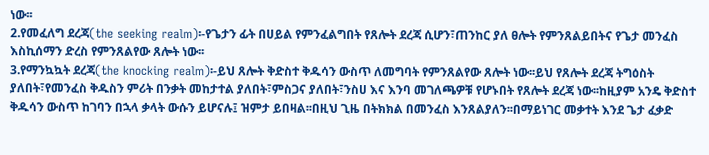ነው፡፡
2.የመፈለግ ደረጃ(the seeking realm)፡-የጌታን ፊት በሀይል የምንፈልግበት የጸሎት ደረጃ ሲሆን፣ጠንከር ያለ ፀሎት የምንጸልይበትና የጌታ መንፈስ እስኪሰማን ድረስ የምንጸልየው ጸሎት ነው፡፡
3.የማንኳኳት ደረጃ(the knocking realm)፡-ይህ ጸሎት ቅድስተ ቅዱሳን ውስጥ ለመግባት የምንጸልየው ጸሎት ነው፡፡ይህ የጸሎት ደረጃ ትግዕስት ያለበት፣የመንፈስ ቅዱስን ምሪት በንቃት መከታተል ያለበት፣ምስጋና ያለበት፣ንስሀ እና እንባ መገለጫዎቹ የሆኑበት የጸሎት ደረጃ ነው፡፡ከዚያም አንዴ ቅድስተ ቅዱሳን ውስጥ ከገባን በኋላ ቃላት ውሱን ይሆናሉ፤ ዝምታ ይበዛል፡፡በዚህ ጊዜ በትክክል በመንፈስ እንጸልያለን፡፡በማይነገር መቃተት እንደ ጌታ ፈቃድ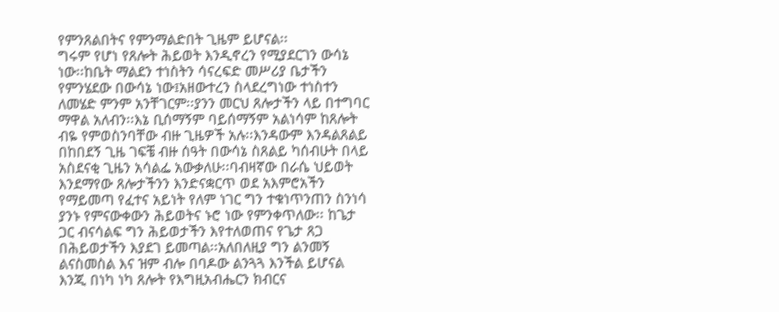የምንጸልበትና የምንማልድበት ጊዜም ይሆናል፡፡
ግሩም የሆነ የጸሎት ሕይወት እንዲኖረን የሚያደርገን ውሳኔ ነው፡፡ከቤት ማልደን ተነስትን ሳናረፍድ መሥሪያ ቤታችን የምንሄደው በውሳኔ ነው፤አዘውተረን ስላደረግነው ተነስተን ለመሄድ ምንም አንቸገርም፡፡ያንን መርህ ጸሎታችን ላይ በተግባር ማዋል አለብን፡፡እኔ ቢሰማኝም ባይሰማኝም አልነሳም ከጸሎት ብዬ የምወስንባቸው ብዙ ጊዜዎች አሉ፡፡እንዳውም እንዳልጸልይ በከበደኝ ጊዜ ገፍቼ ብዙ ሰዓት በውሳኔ ስጸልይ ካሰብሁት በላይ አስደናቂ ጊዜን አሳልፌ አውቃለሁ፡፡ባብዛኛው በራሴ ህይወት እንደማየው ጸሎታችንን እንድናቋርጥ ወደ አእምሮአችን የማይመጣ የፈተና አይነት የለም ነገር ግን ተቁነጥንጠን ስንነሳ ያንኑ የምናውቀውን ሕይወትና ኑሮ ነው የምንቀጥለው፡፡ ከጌታ ጋር ብናሳልፍ ግን ሕይወታችን እየተለወጠና የጌታ ጸጋ በሕይወታችን እያደገ ይመጣል፡፡አለበለዚያ ግን ልንመኝ ልናስመስል እና ዝም ብሎ በባዶው ልንጓጓ እንችል ይሆናል እንጂ በነካ ነካ ጸሎት የእግዚአብሔርን ክብርና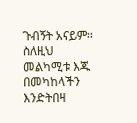ጉብኝት አናይም፡፡ ስለዚህ መልካሚቱ እጁ በመካከላችን እንድትበዛ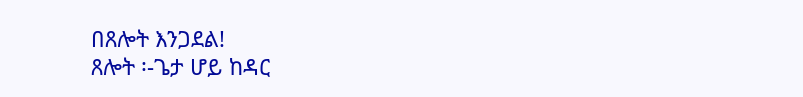በጸሎት እንጋደል!
ጸሎት ፡-ጌታ ሆይ ከዳር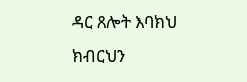ዳር ጸሎት እባክህ ክብርህን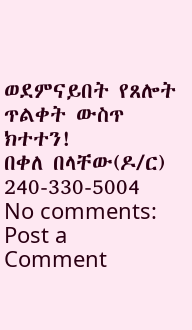ወደምናይበት የጸሎት ጥልቀት ውስጥ ክተተን!
በቀለ በላቸው(ዶ/ር)
240-330-5004
No comments:
Post a Comment